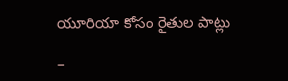యూరియా కోసం రైతుల పాట్లు

–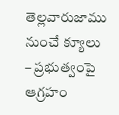తెల్లవారుజాము నుంచే క్యూలు – ప్రభుత్వంపై ఆగ్రహం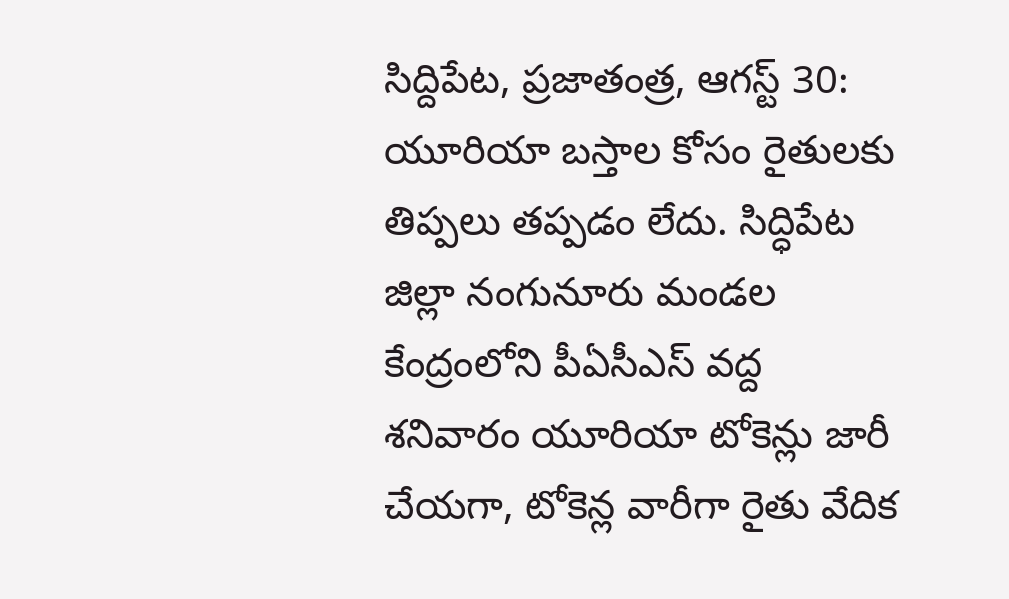సిద్దిపేట, ప్రజాతంత్ర, ఆగస్ట్ 30: యూరియా బస్తాల కోసం రైతులకు తిప్పలు తప్పడం లేదు. సిద్ధిపేట జిల్లా నంగునూరు మండల కేంద్రంలోని పీఏసీఎస్ వద్ద శనివారం యూరియా టోకెన్లు జారీ చేయగా, టోకెన్ల వారీగా రైతు వేదిక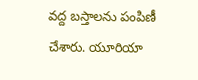వద్ద బస్తాలను పంపిణీ చేశారు. యూరియా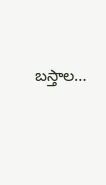బస్తాల…